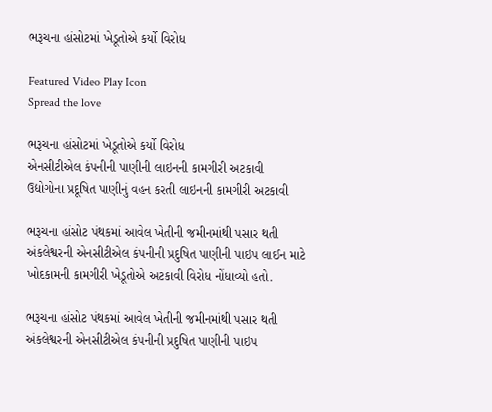ભરૂચના હાંસોટમાં ખેડૂતોએ કર્યો વિરોધ

Featured Video Play Icon
Spread the love

ભરૂચના હાંસોટમાં ખેડૂતોએ કર્યો વિરોધ
એનસીટીએલ કંપનીની પાણીની લાઇનની કામગીરી અટકાવી
ઉદ્યોગોના પ્રદૂષિત પાણીનું વહન કરતી લાઇનની કામગીરી અટકાવી

ભરૂચના હાંસોટ પંથકમાં આવેલ ખેતીની જમીનમાંથી પસાર થતી અંકલેશ્વરની એનસીટીએલ કંપનીની પ્રદુષિત પાણીની પાઇપ લાઈન માટે ખોદકામની કામગીરી ખેડૂતોએ અટકાવી વિરોધ નોંધાવ્યો હતો.

ભરૂચના હાંસોટ પંથકમાં આવેલ ખેતીની જમીનમાંથી પસાર થતી અંકલેશ્વરની એનસીટીએલ કંપનીની પ્રદુષિત પાણીની પાઇપ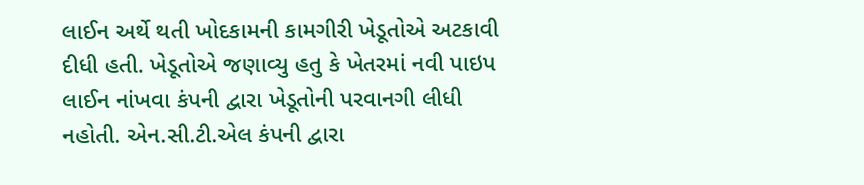લાઈન અર્થે થતી ખોદકામની કામગીરી ખેડૂતોએ અટકાવી દીધી હતી. ખેડૂતોએ જણાવ્યુ હતુ કે ખેતરમાં નવી પાઇપ લાઈન નાંખવા કંપની દ્વારા ખેડૂતોની પરવાનગી લીધી નહોતી. એન.સી.ટી.એલ કંપની દ્વારા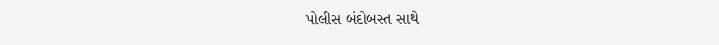પોલીસ બંદોબસ્ત સાથે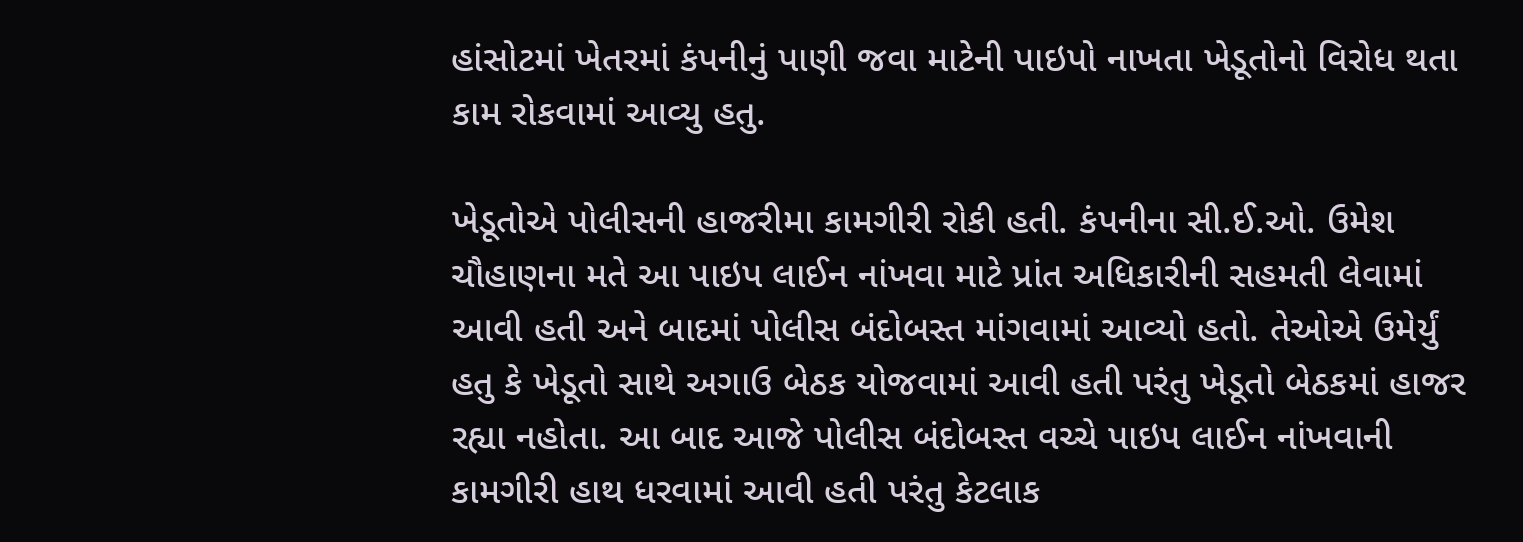હાંસોટમાં ખેતરમાં કંપનીનું પાણી જવા માટેની પાઇપો નાખતા ખેડૂતોનો વિરોધ થતા કામ રોકવામાં આવ્યુ હતુ.

ખેડૂતોએ પોલીસની હાજરીમા કામગીરી રોકી હતી. કંપનીના સી.ઈ.ઓ. ઉમેશ ચૌહાણના મતે આ પાઇપ લાઈન નાંખવા માટે પ્રાંત અધિકારીની સહમતી લેવામાં આવી હતી અને બાદમાં પોલીસ બંદોબસ્ત માંગવામાં આવ્યો હતો. તેઓએ ઉમેર્યું હતુ કે ખેડૂતો સાથે અગાઉ બેઠક યોજવામાં આવી હતી પરંતુ ખેડૂતો બેઠકમાં હાજર રહ્યા નહોતા. આ બાદ આજે પોલીસ બંદોબસ્ત વચ્ચે પાઇપ લાઈન નાંખવાની કામગીરી હાથ ધરવામાં આવી હતી પરંતુ કેટલાક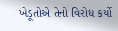ખેડૂતોએ તેનો વિરોધ કર્યો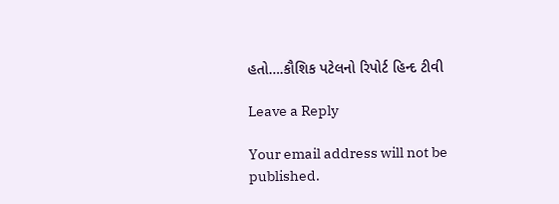હતો….કૌશિક પટેલનો રિપોર્ટ હિન્દ ટીવી

Leave a Reply

Your email address will not be published.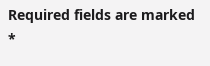Required fields are marked *